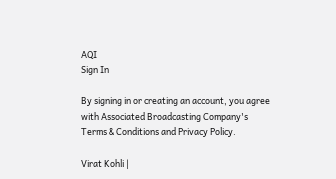AQI
Sign In

By signing in or creating an account, you agree with Associated Broadcasting Company's Terms & Conditions and Privacy Policy.

Virat Kohli |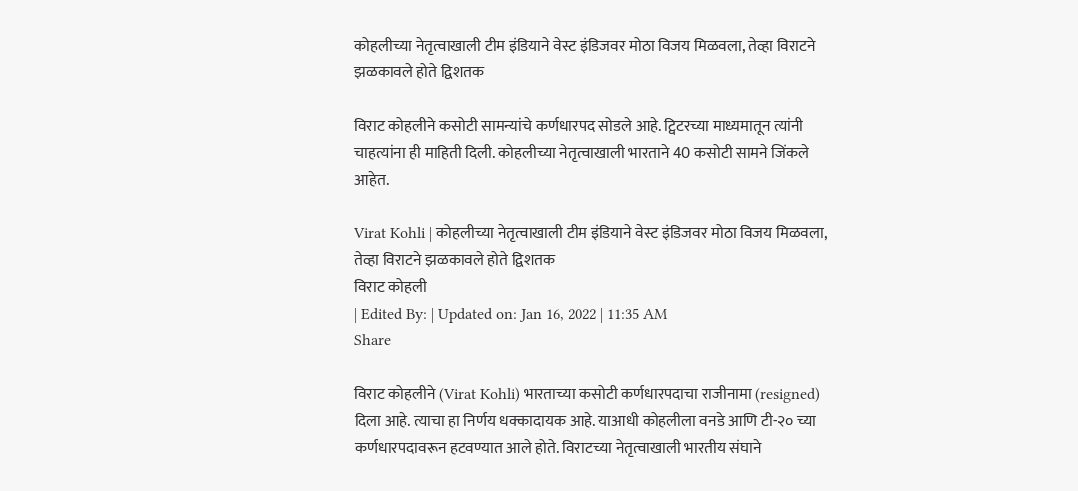कोहलीच्या नेतृत्वाखाली टीम इंडियाने वेस्ट इंडिजवर मोठा विजय मिळवला, तेव्हा विराटने झळकावले होते द्विशतक

विराट कोहलीने कसोटी सामन्यांचे कर्णधारपद सोडले आहे. ट्विटरच्या माध्यमातून त्यांनी चाहत्यांना ही माहिती दिली. कोहलीच्या नेतृत्वाखाली भारताने 40 कसोटी सामने जिंकले आहेत.

Virat Kohli | कोहलीच्या नेतृत्वाखाली टीम इंडियाने वेस्ट इंडिजवर मोठा विजय मिळवला, तेव्हा विराटने झळकावले होते द्विशतक
विराट कोहली
| Edited By: | Updated on: Jan 16, 2022 | 11:35 AM
Share

विराट कोहलीने (Virat Kohli) भारताच्या कसोटी कर्णधारपदाचा राजीनामा (resigned) दिला आहे. त्याचा हा निर्णय धक्कादायक आहे. याआधी कोहलीला वनडे आणि टी-२० च्या कर्णधारपदावरून हटवण्यात आले होते. विराटच्या नेतृत्वाखाली भारतीय संघाने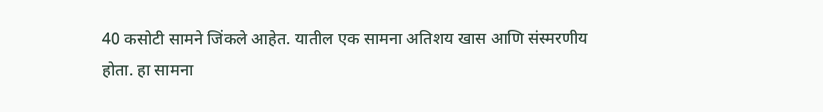40 कसोटी सामने जिंकले आहेत. यातील एक सामना अतिशय खास आणि संस्मरणीय होता. हा सामना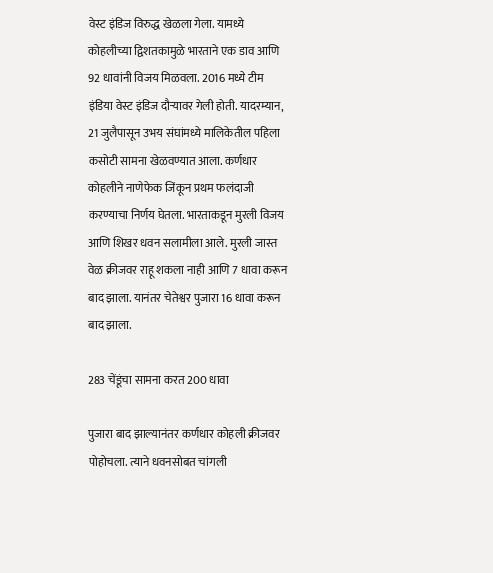वेस्ट इंडिज विरुद्ध खेळला गेला. यामध्ये कोहलीच्या द्विशतकामुळे भारताने एक डाव आणि 92 धावांनी विजय मिळवला. 2016 मध्ये टीम इंडिया वेस्ट इंडिज दौऱ्यावर गेली होती. यादरम्यान, 21 जुलैपासून उभय संघांमध्ये मालिकेतील पहिला कसोटी सामना खेळवण्यात आला. कर्णधार कोहलीने नाणेफेक जिंकून प्रथम फलंदाजी करण्याचा निर्णय घेतला. भारताकडून मुरली विजय आणि शिखर धवन सलामीला आले. मुरली जास्त वेळ क्रीजवर राहू शकला नाही आणि 7 धावा करून बाद झाला. यानंतर चेतेश्वर पुजारा 16 धावा करून बाद झाला.

283 चेंडूंचा सामना करत 200 धावा

पुजारा बाद झाल्यानंतर कर्णधार कोहली क्रीजवर पोहोचला. त्याने धवनसोबत चांगली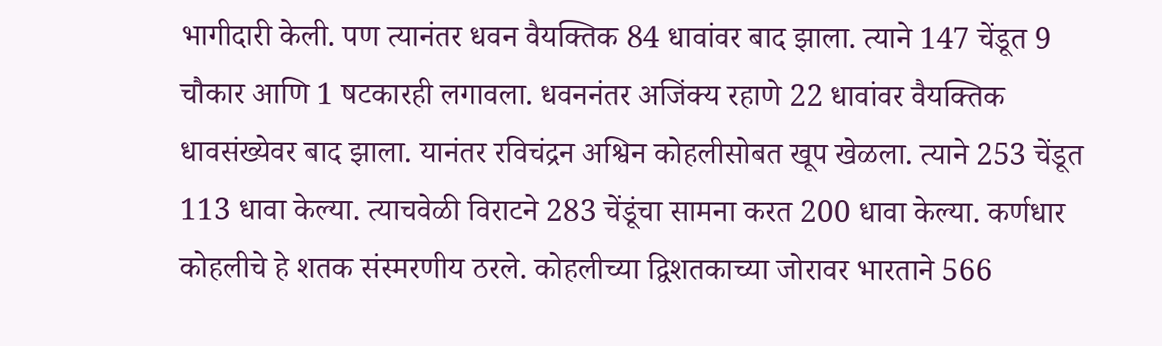भागीदारी केली. पण त्यानंतर धवन वैयक्तिक 84 धावांवर बाद झाला. त्याने 147 चेंडूत 9 चौकार आणि 1 षटकारही लगावला. धवननंतर अजिंक्य रहाणे 22 धावांवर वैयक्तिक धावसंख्येवर बाद झाला. यानंतर रविचंद्रन अश्विन कोहलीसोबत खूप खेळला. त्याने 253 चेंडूत 113 धावा केल्या. त्याचवेळी विराटने 283 चेंडूंचा सामना करत 200 धावा केल्या. कर्णधार कोहलीचे हे शतक संस्मरणीय ठरले. कोहलीच्या द्विशतकाच्या जोरावर भारताने 566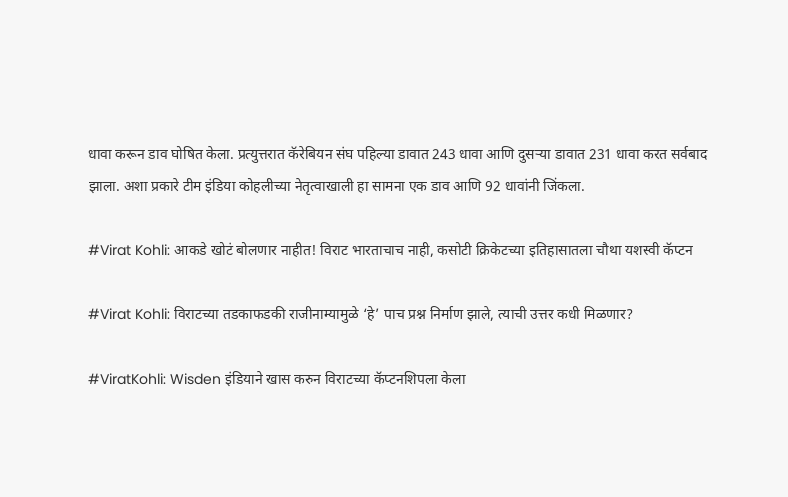धावा करून डाव घोषित केला. प्रत्युत्तरात कॅरेबियन संघ पहिल्या डावात 243 धावा आणि दुसऱ्या डावात 231 धावा करत सर्वबाद झाला. अशा प्रकारे टीम इंडिया कोहलीच्या नेतृत्वाखाली हा सामना एक डाव आणि 92 धावांनी जिंकला.

#Virat Kohli: आकडे खोटं बोलणार नाहीत! विराट भारताचाच नाही, कसोटी क्रिकेटच्या इतिहासातला चौथा यशस्वी कॅप्टन

#Virat Kohli: विराटच्या तडकाफडकी राजीनाम्यामुळे ‘हे’ पाच प्रश्न निर्माण झाले, त्याची उत्तर कधी मिळणार?

#ViratKohli: Wisden इंडियाने खास करुन विराटच्या कॅप्टनशिपला केला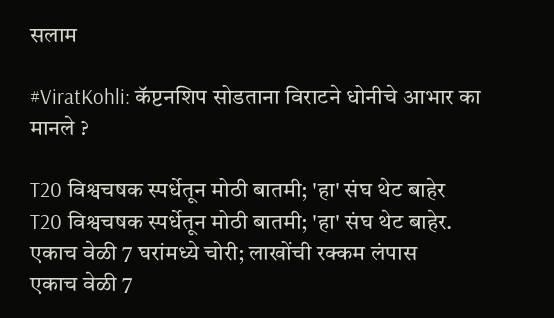सलाम

#ViratKohli: कॅप्टनशिप सोडताना विराटने धोनीचे आभार का मानले ?

T20 विश्वचषक स्पर्धेतून मोठी बातमी; 'हा' संघ थेट बाहेर
T20 विश्वचषक स्पर्धेतून मोठी बातमी; 'हा' संघ थेट बाहेर.
एकाच वेळी 7 घरांमध्ये चोरी; लाखोंची रक्कम लंपास
एकाच वेळी 7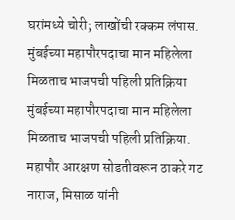घरांमध्ये चोरी; लाखोंची रक्कम लंपास.
मुंबईच्या महापौरपदाचा मान महिलेला मिळताच भाजपची पहिली प्रतिक्रिया
मुंबईच्या महापौरपदाचा मान महिलेला मिळताच भाजपची पहिली प्रतिक्रिया.
महापौर आरक्षण सोडतीवरून ठाकरे गट नाराज, मिसाळ यांनी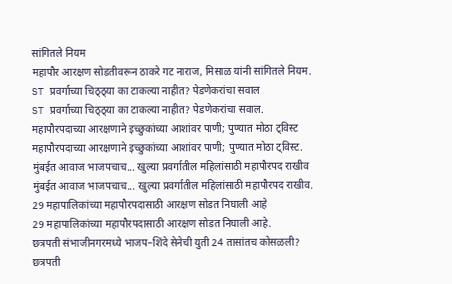सांगितले नियम
महापौर आरक्षण सोडतीवरून ठाकरे गट नाराज, मिसाळ यांनी सांगितले नियम.
ST प्रवर्गाच्या चिठ्ठ्या का टाकल्या नाहीत? पेडणेकरांचा सवाल
ST प्रवर्गाच्या चिठ्ठ्या का टाकल्या नाहीत? पेडणेकरांचा सवाल.
महापौरपदाच्या आरक्षणाने इच्छुकांच्या आशांवर पाणी; पुण्यात मोठा ट्विस्ट
महापौरपदाच्या आरक्षणाने इच्छुकांच्या आशांवर पाणी; पुण्यात मोठा ट्विस्ट.
मुंबईत आवाज भाजपचाच... खुल्या प्रवर्गातील महिलांसाठी महापौरपद राखीव
मुंबईत आवाज भाजपचाच... खुल्या प्रवर्गातील महिलांसाठी महापौरपद राखीव.
29 महापालिकांच्या महापौरपदासाठी आरक्षण सोडत निघाली आहे
29 महापालिकांच्या महापौरपदासाठी आरक्षण सोडत निघाली आहे.
छत्रपती संभाजीनगरमध्ये भाजप–शिंदे सेनेची युती 24 तासांतच कोसळली?
छत्रपती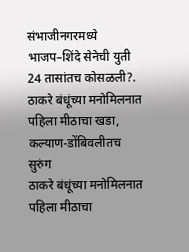संभाजीनगरमध्ये भाजप–शिंदे सेनेची युती 24 तासांतच कोसळली?.
ठाकरे बंधूंच्या मनोमिलनात पहिला मीठाचा खडा, कल्याण-डोंबिवलीतच सुरुंग
ठाकरे बंधूंच्या मनोमिलनात पहिला मीठाचा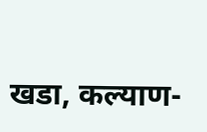खडा, कल्याण-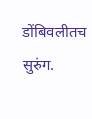डोंबिवलीतच सुरुंग.